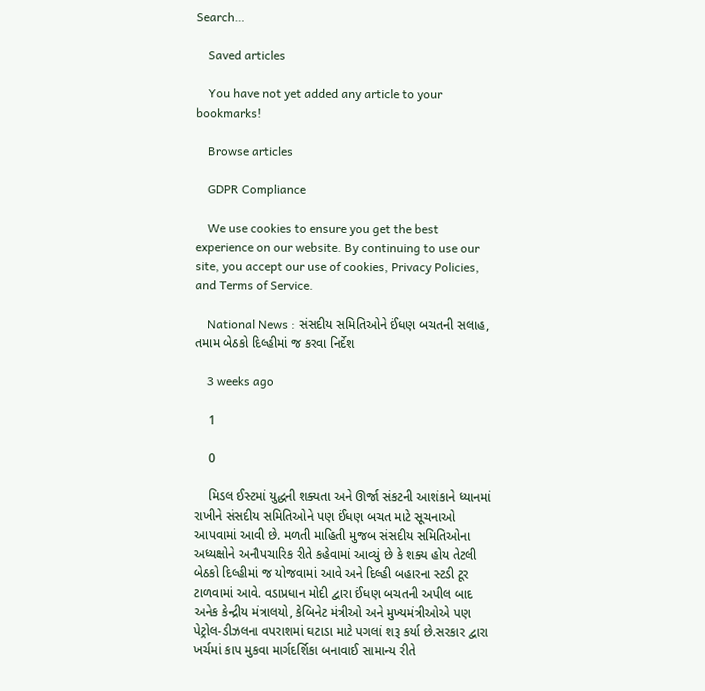Search…

    Saved articles

    You have not yet added any article to your bookmarks!

    Browse articles

    GDPR Compliance

    We use cookies to ensure you get the best experience on our website. By continuing to use our site, you accept our use of cookies, Privacy Policies, and Terms of Service.

    National News : સંસદીય સમિતિઓને ઈંધણ બચતની સલાહ, તમામ બેઠકો દિલ્હીમાં જ કરવા નિર્દેશ

    3 weeks ago

    1

    0

    મિડલ ઈસ્ટમાં યુદ્ધની શક્યતા અને ઊર્જા સંકટની આશંકાને ધ્યાનમાં રાખીને સંસદીય સમિતિઓને પણ ઈંધણ બચત માટે સૂચનાઓ આપવામાં આવી છે. મળતી માહિતી મુજબ સંસદીય સમિતિઓના અધ્યક્ષોને અનૌપચારિક રીતે કહેવામાં આવ્યું છે કે શક્ય હોય તેટલી બેઠકો દિલ્હીમાં જ યોજવામાં આવે અને દિલ્હી બહારના સ્ટડી ટૂર ટાળવામાં આવે. વડાપ્રધાન મોદી દ્વારા ઈંધણ બચતની અપીલ બાદ અનેક કેન્દ્રીય મંત્રાલયો, કેબિનેટ મંત્રીઓ અને મુખ્યમંત્રીઓએ પણ પેટ્રોલ-ડીઝલના વપરાશમાં ઘટાડા માટે પગલાં શરૂ કર્યા છે.સરકાર દ્વારા ખર્ચમાં કાપ મુકવા માર્ગદર્શિકા બનાવાઈ સામાન્ય રીતે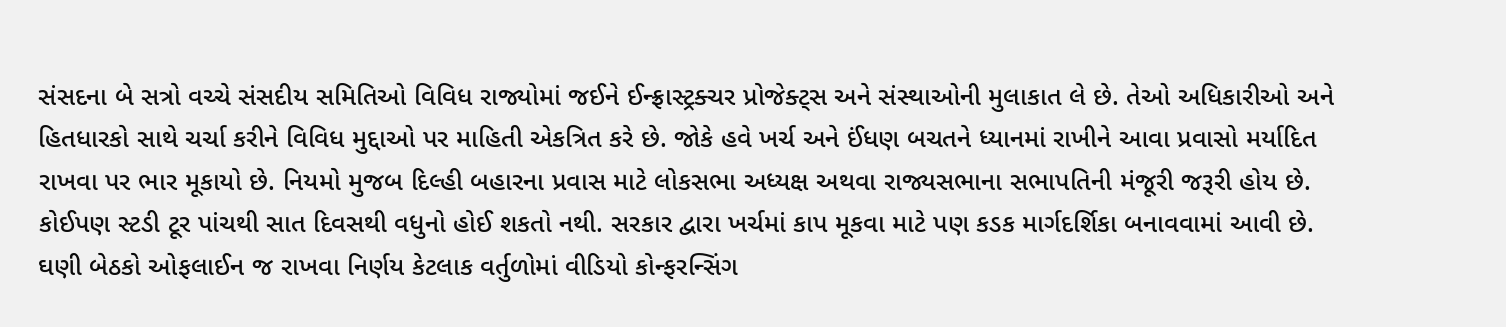સંસદના બે સત્રો વચ્ચે સંસદીય સમિતિઓ વિવિધ રાજ્યોમાં જઈને ઈન્ફ્રાસ્ટ્રક્ચર પ્રોજેક્ટ્સ અને સંસ્થાઓની મુલાકાત લે છે. તેઓ અધિકારીઓ અને હિતધારકો સાથે ચર્ચા કરીને વિવિધ મુદ્દાઓ પર માહિતી એકત્રિત કરે છે. જોકે હવે ખર્ચ અને ઈંધણ બચતને ધ્યાનમાં રાખીને આવા પ્રવાસો મર્યાદિત રાખવા પર ભાર મૂકાયો છે. નિયમો મુજબ દિલ્હી બહારના પ્રવાસ માટે લોકસભા અધ્યક્ષ અથવા રાજ્યસભાના સભાપતિની મંજૂરી જરૂરી હોય છે. કોઈપણ સ્ટડી ટૂર પાંચથી સાત દિવસથી વધુનો હોઈ શકતો નથી. સરકાર દ્વારા ખર્ચમાં કાપ મૂકવા માટે પણ કડક માર્ગદર્શિકા બનાવવામાં આવી છે. ઘણી બેઠકો ઓફલાઈન જ રાખવા નિર્ણય કેટલાક વર્તુળોમાં વીડિયો કોન્ફરન્સિંગ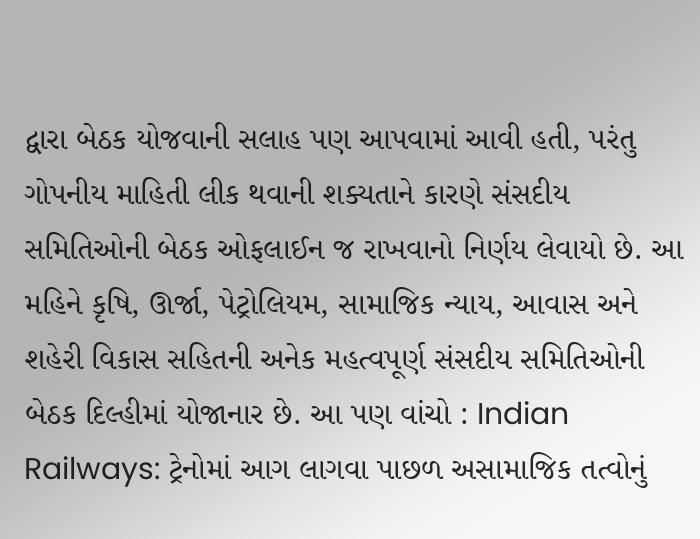દ્વારા બેઠક યોજવાની સલાહ પણ આપવામાં આવી હતી, પરંતુ ગોપનીય માહિતી લીક થવાની શક્યતાને કારણે સંસદીય સમિતિઓની બેઠક ઓફલાઈન જ રાખવાનો નિર્ણય લેવાયો છે. આ મહિને કૃષિ, ઊર્જા, પેટ્રોલિયમ, સામાજિક ન્યાય, આવાસ અને શહેરી વિકાસ સહિતની અનેક મહત્વપૂર્ણ સંસદીય સમિતિઓની બેઠક દિલ્હીમાં યોજાનાર છે. આ પણ વાંચો : Indian Railways: ટ્રેનોમાં આગ લાગવા પાછળ અસામાજિક તત્વોનું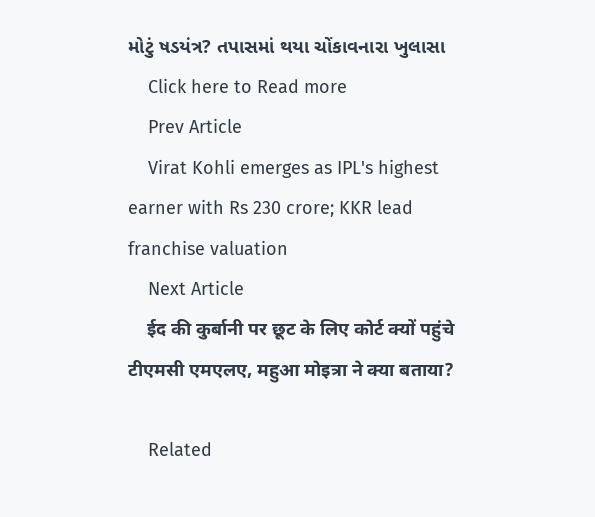મોટું ષડયંત્ર? તપાસમાં થયા ચોંકાવનારા ખુલાસા
    Click here to Read more
    Prev Article
    Virat Kohli emerges as IPL's highest earner with Rs 230 crore; KKR lead franchise valuation
    Next Article
    ईद की कुर्बानी पर छूट के लिए कोर्ट क्यों पहुंचे टीएमसी एमएलए, महुआ मोइत्रा ने क्या बताया?

    Related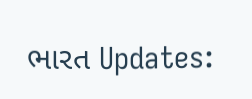ભારત Updates: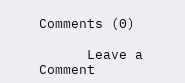Comments (0)

      Leave a Comment